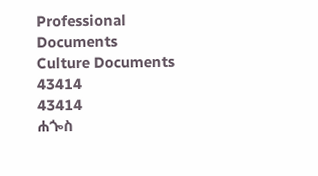Professional Documents
Culture Documents
43414
43414
ሐጐስ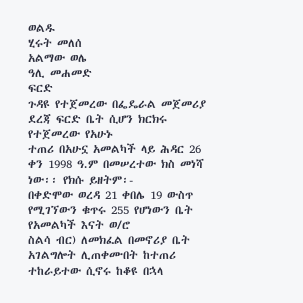ወልዱ
ሂሩት መለሰ
አልማው ወሌ
ዓሊ መሐመድ
ፍርድ
ጉዳዩ የተጀመረው በፌዴራል መጀመሪያ ደረጃ ፍርድ ቤት ሲሆን ክርክሩ የተጀመረው የአሁኑ
ተጠሪ በአሁኗ አመልካች ላይ ሕዳር 26 ቀን 1998 ዓ.ም በመሠረተው ክስ መነሻ ነው፡፡ የክሱ ይዘትም፡-
በቀድሞው ወረዳ 21 ቀበሌ 19 ውስጥ የሚገኘውን ቁጥሩ 255 የሆነውን ቤት የአመልካች እናት ወ/ሮ
ስልሳ ብር) ለመክፈል በመኖሪያ ቤት አገልግሎት ሊጠቀሙበት ከተጠሪ ተከራይተው ሲኖሩ ከቆዩ በኋላ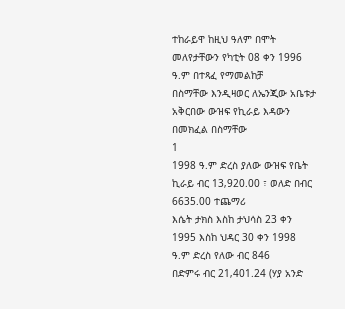ተከራይዋ ከዚህ ዓለም በሞት መለየታቸውን የካቲት 08 ቀን 1996 ዓ.ም በተጻፈ የማመልከቻ
በስማቸው እንዲዛወር ለኤንጂው አቤቱታ አቅርበው ውዝፍ የኪራይ እዳውን በመክፈል በስማቸው
1
1998 ዓ.ም ድረስ ያለው ውዝፍ የቤት ኪራይ ብር 13‚920.00 ፣ ወለድ በብር 6635.00 ተጨማሪ
እሴት ታክስ እስከ ታህሳስ 23 ቀን 1995 እስከ ህዳር 30 ቀን 1998 ዓ.ም ድረስ የለው ብር 846
በድምሩ ብር 21‚401.24 (ሃያ አንድ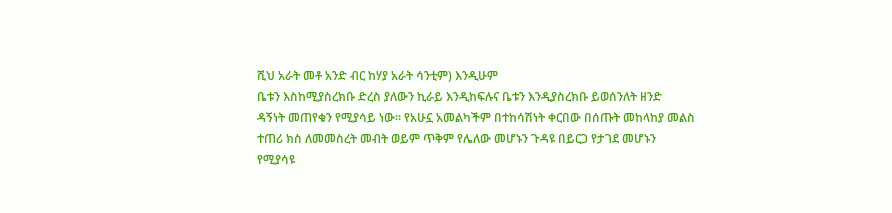ሺህ አራት መቶ አንድ ብር ከሃያ አራት ሳንቲም) እንዲሁም
ቤቱን እስከሚያስረክቡ ድረስ ያለውን ኪራይ እንዲከፍሉና ቤቱን እንዲያስረክቡ ይወሰንለት ዘንድ
ዳኝነት መጠየቁን የሚያሳይ ነው፡፡ የአሁኗ አመልካችም በተከሳሽነት ቀርበው በሰጡት መከላከያ መልስ
ተጠሪ ክስ ለመመስረት መብት ወይም ጥቅም የሌለው መሆኑን ጉዳዩ በይርጋ የታገደ መሆኑን
የሚያሳዩ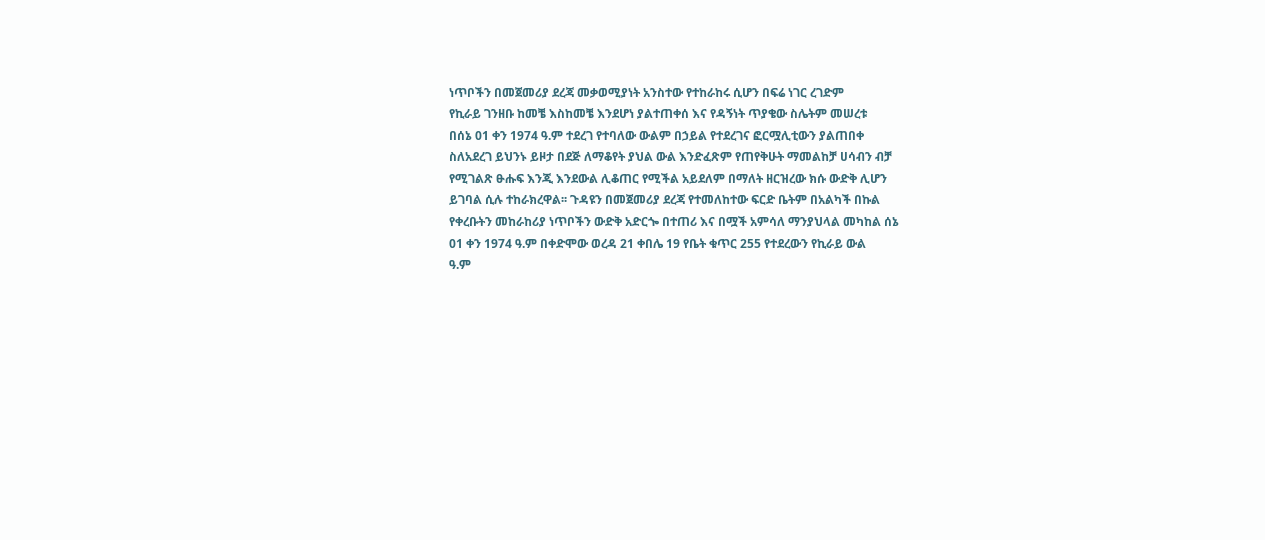ነጥቦችን በመጀመሪያ ደረጃ መቃወሚያነት አንስተው የተከራከሩ ሲሆን በፍሬ ነገር ረገድም
የኪራይ ገንዘቡ ከመቼ እስከመቼ እንደሆነ ያልተጠቀሰ እና የዳኝነት ጥያቄው ስሌትም መሠረቱ
በሰኔ 01 ቀን 1974 ዓ.ም ተደረገ የተባለው ውልም በኃይል የተደረገና ፎርሟሊቲውን ያልጠበቀ
ስለአደረገ ይህንኑ ይዞታ በደጅ ለማቆየት ያህል ውል እንድፈጽም የጠየቅሁት ማመልከቻ ሀሳብን ብቻ
የሚገልጽ ፁሑፍ እንጂ እንደውል ሊቆጠር የሚችል አይደለም በማለት ዘርዝረው ክሱ ውድቅ ሊሆን
ይገባል ሲሉ ተከራክረዋል፡፡ ጉዳዩን በመጀመሪያ ደረጃ የተመለከተው ፍርድ ቤትም በአልካች በኩል
የቀረቡትን መከራከሪያ ነጥቦችን ውድቅ አድርጐ በተጠሪ እና በሟች አምሳለ ማንያህላል መካከል ሰኔ
01 ቀን 1974 ዓ.ም በቀድሞው ወረዳ 21 ቀበሌ 19 የቤት ቁጥር 255 የተደረውን የኪራይ ውል
ዓ.ም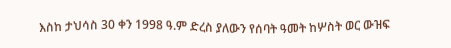እስከ ታህሳስ 30 ቀን 1998 ዓ.ም ድረስ ያለውን የሰባት ዓመት ከሦስት ወር ውዝፍ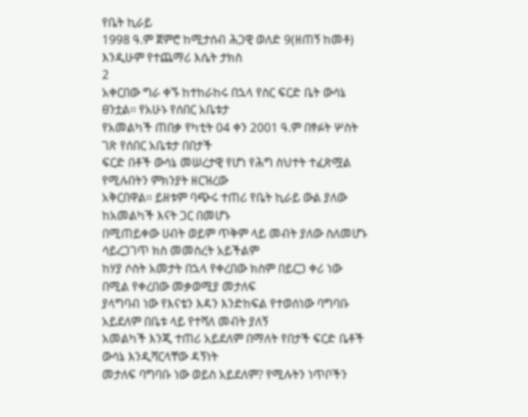የቤት ኪራይ
1998 ዓ.ም ጀምሮ ከሚታሰብ ሕጋዊ ወለድ 9(ዘጠኝ ከመቶ) እንዲሁም የተጨማሪ እሴት ታክስ
2
አቀርበው ግራ ቀኙ ከተከራከሩ በኋላ የስር ፍርድ ቤት ውሳኔ ፀንቷል፡፡ የአሁኑ የሰበር አቤቱታ
የአመልካች ጠበቃ የካቲት 04 ቀን 2001 ዓ.ም በፃፉት ሦስት ገጽ የሰበር አቤቱታ በበታች
ፍርድ በቶች ውሳኔ መሠረታዊ የሆነ የሕግ ስህተት ተፈጽሟል የሚሉበትን ምክንያት ዘርዝረው
አቅርበዋል፡፡ ይዘቱም ባጭሩ ተጠሪ የቤት ኪራይ ውል ያለው ከአመልካች እናት ጋር በመሆኑ
በሚጠይቀው ሀብት ወይም ጥቅም ላይ መብት ያለው ስለመሆኑ ሳይረጋገጥ ክስ መመስረት አይችልም
ከሃያ ሶስት አመታት በኋላ የቀረበው ክስም በይርጋ ቀሪ ነው በሚል የቀረበው መቃወሚያ መታለፍ
ያላግባብ ነው የእናቴን እዳን እንድከፍል የተወሰነው ባግባቡ አይደለም በቤቱ ላይ የተሻለ መብት ያለኝ
አመልካች እንጂ ተጠሪ አይደለም በማለት የበታች ፍርድ ቤቶች ውሳኔ እንዲሻርላቸው ዳኝነት
መታለፍ ባግባቡ ነው ወይስ አይደለም? የሚሉትን ነጥቦችን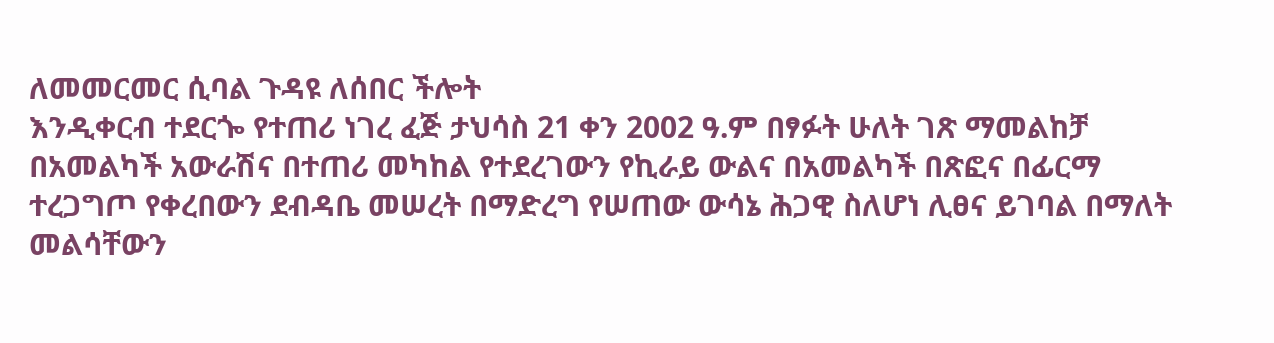ለመመርመር ሲባል ጉዳዩ ለሰበር ችሎት
እንዲቀርብ ተደርጐ የተጠሪ ነገረ ፈጅ ታህሳስ 21 ቀን 2002 ዓ.ም በፃፉት ሁለት ገጽ ማመልከቻ
በአመልካች አውራሽና በተጠሪ መካከል የተደረገውን የኪራይ ውልና በአመልካች በጽፎና በፊርማ
ተረጋግጦ የቀረበውን ደብዳቤ መሠረት በማድረግ የሠጠው ውሳኔ ሕጋዊ ስለሆነ ሊፀና ይገባል በማለት
መልሳቸውን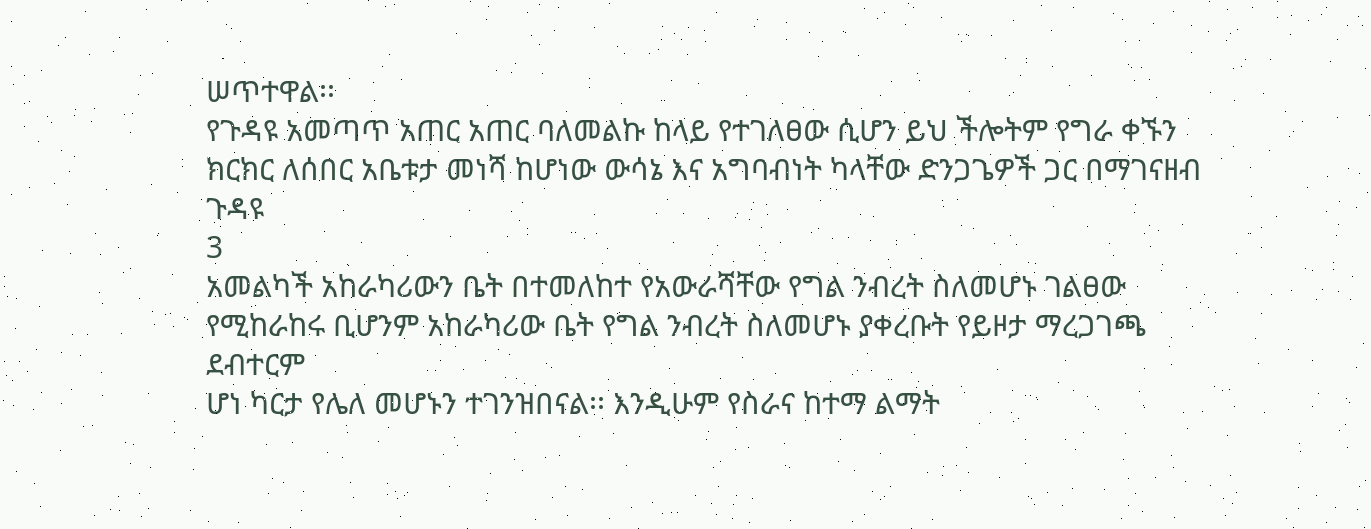ሠጥተዋል፡፡
የጉዳዩ አመጣጥ አጠር አጠር ባለመልኩ ከላይ የተገለፀው ሲሆን ይህ ችሎትም የግራ ቀኙን
ክርክር ለሰበር አቤቱታ መነሻ ከሆነው ውሳኔ እና አግባብነት ካላቸው ድንጋጌዎች ጋር በማገናዘብ ጉዳዩ
3
አመልካች አከራካሪውን ቤት በተመለከተ የአውራሻቸው የግል ንብረት ስለመሆኑ ገልፀው
የሚከራከሩ ቢሆንም አከራካሪው ቤት የግል ንብረት ስለመሆኑ ያቀረቡት የይዞታ ማረጋገጫ ደብተርም
ሆነ ካርታ የሌለ መሆኑን ተገንዝበናል፡፡ እንዲሁም የስራና ከተማ ልማት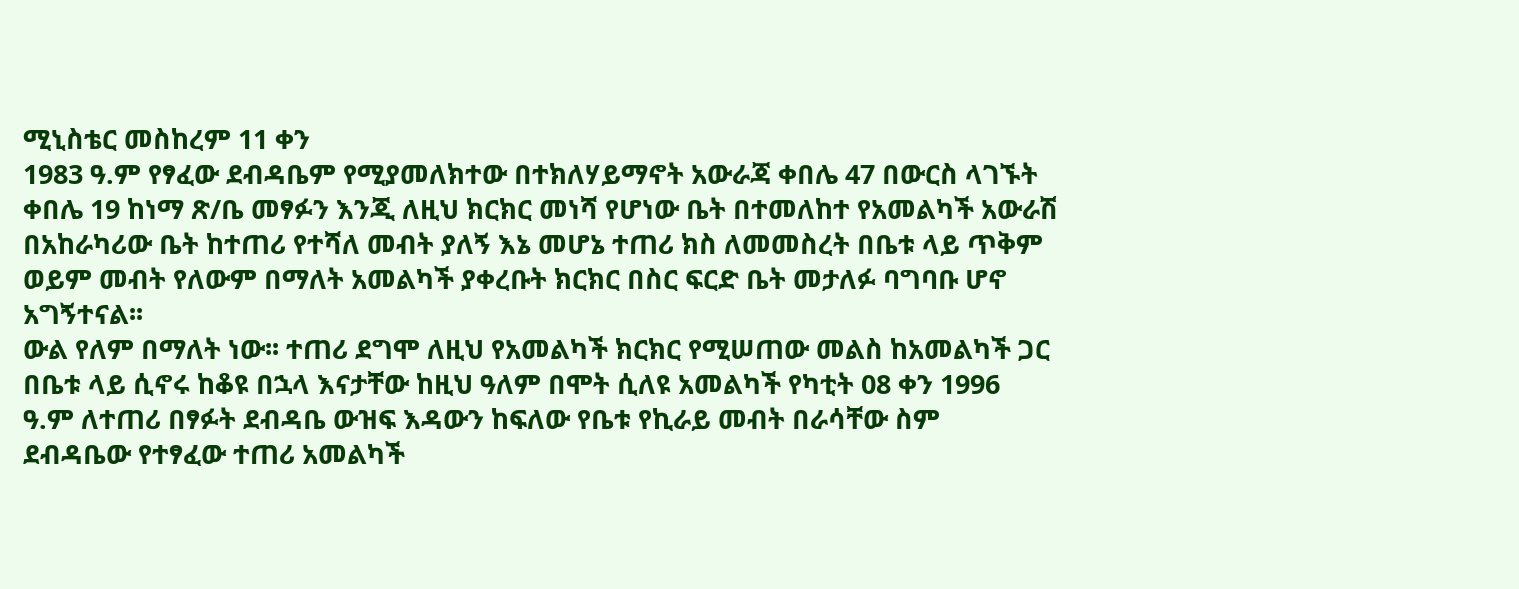ሚኒስቴር መስከረም 11 ቀን
1983 ዓ.ም የፃፈው ደብዳቤም የሚያመለክተው በተክለሃይማኖት አውራጃ ቀበሌ 47 በውርስ ላገኙት
ቀበሌ 19 ከነማ ጽ/ቤ መፃፉን እንጂ ለዚህ ክርክር መነሻ የሆነው ቤት በተመለከተ የአመልካች አውራሽ
በአከራካሪው ቤት ከተጠሪ የተሻለ መብት ያለኝ እኔ መሆኔ ተጠሪ ክስ ለመመስረት በቤቱ ላይ ጥቅም
ወይም መብት የለውም በማለት አመልካች ያቀረቡት ክርክር በስር ፍርድ ቤት መታለፉ ባግባቡ ሆኖ
አግኝተናል፡፡
ውል የለም በማለት ነው፡፡ ተጠሪ ደግሞ ለዚህ የአመልካች ክርክር የሚሠጠው መልስ ከአመልካች ጋር
በቤቱ ላይ ሲኖሩ ከቆዩ በኋላ እናታቸው ከዚህ ዓለም በሞት ሲለዩ አመልካች የካቲት 08 ቀን 1996
ዓ.ም ለተጠሪ በፃፉት ደብዳቤ ውዝፍ እዳውን ከፍለው የቤቱ የኪራይ መብት በራሳቸው ስም
ደብዳቤው የተፃፈው ተጠሪ አመልካች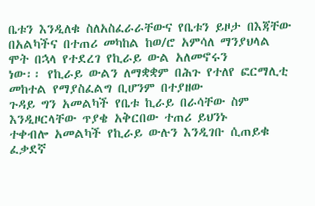ቤቱን እንዲለቁ ስለአስፈራራቸውና የቤቱን ይዞታ በእጃቸው
በአልካችና በተጠሪ መካከል ከወ/ሮ አምሳለ ማንያህላል ሞት በኋላ የተደረገ የኪራይ ውል አለመኖሩን
ነው፡፡ የኪራይ ውልን ለማቋቋም በሕጉ የተለየ ፎርማሊቲ መከተል የማያስፈልግ ቢሆንም በተያዘው
ጉዳይ ግን አመልካች የቤቱ ኪራይ በራሳቸው ስም እንዲዞርላቸው ጥያቄ አቅርበው ተጠሪ ይህንኑ
ተቀብሎ አመልካች የኪራይ ውሉን እንዲገቡ ሲጠይቁ ፈቃደኛ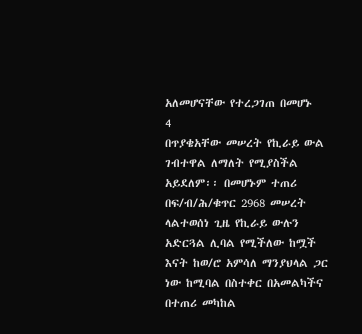አለመሆናቸው የተረጋገጠ በመሆኑ
4
በጥያቄአቸው መሠረት የኪራይ ውል ገብተዋል ለማለት የሚያስችል አይደለም፡፡ በመሆኑም ተጠሪ
በፍ/ብ/ሕ/ቁጥር 2968 መሠረት ላልተወሰነ ጊዜ የኪራይ ውሉን አድርጓል ሊባል የሚችለው ከሟች
እናት ከወ/ሮ አምሳለ ማንያህላል ጋር ነው ከሚባል በስተቀር በአመልካችና በተጠሪ መካከል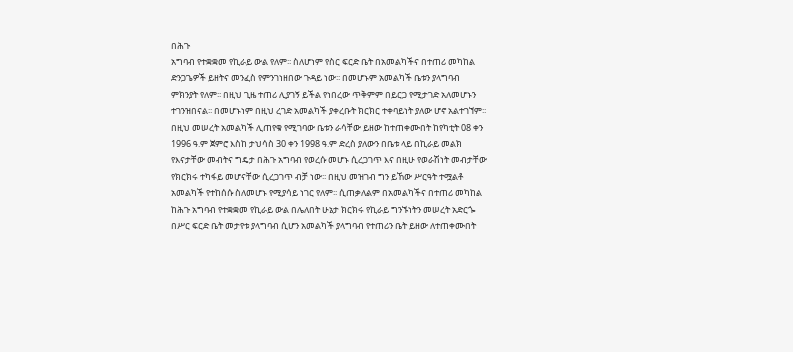በሕጉ
አግባብ የተቋቋመ የኪራይ ውል የለም፡፡ ስለሆነም የስር ፍርድ ቤት በአመልካችና በተጠሪ መካከል
ድንጋጌዎች ይዘትና መንፈስ የምንገነዘበው ጉዳይ ነው፡፡ በመሆኑም አመልካች ቤቱን ያላግባብ
ምክንያት የለም፡፡ በዚህ ጊዜ ተጠሪ ሊያገኝ ይችል የነበረው ጥቅምም በይርጋ የሚታገድ አለመሆኑን
ተገንዝበናል፡፡ በመሆኑነም በዚህ ረገድ አመልካች ያቀረቡት ክርክር ተቀባይነት ያለው ሆኖ አልተገኘም፡፡
በዚህ መሠረት አመልካች ሊጠየቁ የሚገባው ቤቱን ራሳቸው ይዘው ከተጠቀሙበት ከየካቲት 08 ቀን
1996 ዓ.ም ጀምሮ እስከ ታህሳስ 30 ቀን 1998 ዓ.ም ድረስ ያለውን በቤቱ ላይ በኪራይ መልክ
የእናታቸው መብትና ግዴታ በሕጉ አግባብ የወረሱ መሆኑ ሲረጋገጥ እና በዚሁ የወራሽነት መብታቸው
የክርክሩ ተካፋይ መሆናቸው ሲረጋገጥ ብቻ ነው፡፡ በዚህ መዝገብ ግን ይኸው ሥርዓት ተሟልቶ
አመልካች የተከሰሱ ስለመሆኑ የሚያሳይ ነገር የለም፡፡ ሲጠቃለልም በአመልካችና በተጠሪ መካከል
ከሕጉ አግባብ የተቋቋመ የኪራይ ውል በሌለበት ሁኔታ ክርክሩ የኪራይ ግንኙነትን መሠረት አድርጐ
በሥር ፍርድ ቤት መታየቱ ያላግባብ ሲሆን አመልካች ያላግባብ የተጠሪን ቤት ይዘው ለተጠቀሙበት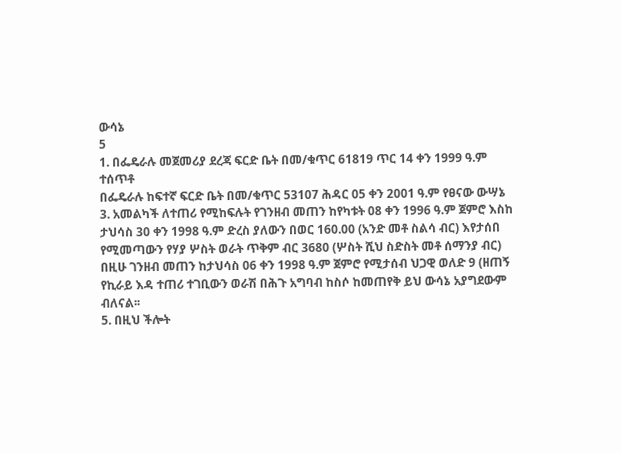ውሳኔ
5
1. በፌዴራሉ መጀመሪያ ደረጃ ፍርድ ቤት በመ/ቁጥር 61819 ጥር 14 ቀን 1999 ዓ.ም ተሰጥቶ
በፌዴራሉ ከፍተኛ ፍርድ ቤት በመ/ቁጥር 53107 ሕዳር 05 ቀን 2001 ዓ.ም የፀናው ውሣኔ
3. አመልካች ለተጠሪ የሚከፍሉት የገንዘብ መጠን ከየካቱት 08 ቀን 1996 ዓ.ም ጀምሮ እስከ
ታህሳስ 30 ቀን 1998 ዓ.ም ድረስ ያለውን በወር 160.00 (አንድ መቶ ስልሳ ብር) እየታሰበ
የሚመጣውን የሃያ ሦስት ወራት ጥቅም ብር 3680 (ሦስት ሺህ ስድስት መቶ ሰማንያ ብር)
በዚሁ ገንዘብ መጠን ከታህሳስ 06 ቀን 1998 ዓ.ም ጀምሮ የሚታሰብ ህጋዊ ወለድ 9 (ዘጠኝ
የኪራይ እዳ ተጠሪ ተገቢውን ወራሽ በሕጉ አግባብ ከስሶ ከመጠየቅ ይህ ውሳኔ አያግደውም
ብለናል፡፡
5. በዚህ ችሎት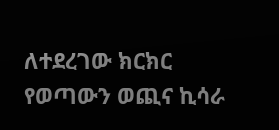ለተደረገው ክርክር የወጣውን ወጪና ኪሳራ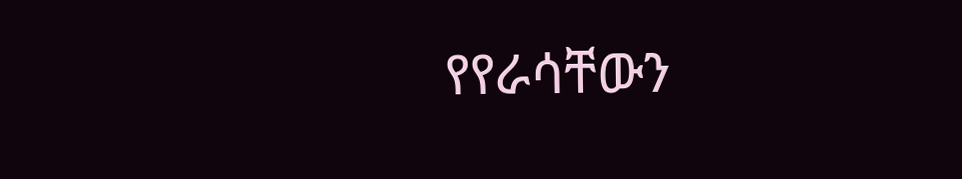የየራሳቸውን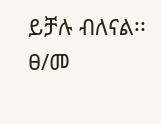ይቻሉ ብለናል፡፡
ፀ/መ